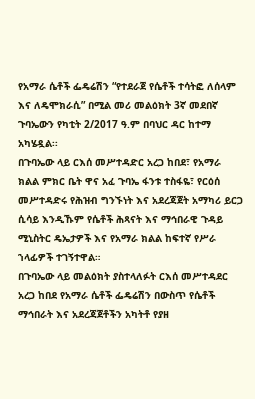የአማራ ሴቶች ፌዴሬሽን “የተደራጀ የሴቶች ተሳትፎ ለሰላም እና ለዴሞክራሲ” በሚል መሪ መልዕክት 3ኛ መደበኛ ጉባኤውን የካቲት 2/2017 ዓ.ም በባህር ዳር ከተማ አካሄዷል፡፡
በጉባኤው ላይ ርእሰ መሥተዳድር አረጋ ከበደ፣ የአማራ ክልል ምክር ቤት ዋና አፈ ጉባኤ ፋንቱ ተስፋዬ፣ የርዕሰ መሥተዳድሩ የሕዝብ ግንኙነት እና አደረጃጀት አማካሪ ይርጋ ሲሳይ እንዲኹም የሴቶች ሕጻናት እና ማኅበራዊ ጉዳይ ሚኒስትር ዴኤታዎች እና የአማራ ክልል ከፍተኛ የሥራ ኀላፊዎች ተገኝተዋል።
በጉባኤው ላይ መልዕክት ያስተላለፉት ርእሰ መሥተዳደር አረጋ ከበደ የአማራ ሴቶች ፌዴሬሽን በውስጥ የሴቶች ማኅበራት እና አደረጃጀቶችን አካትቶ የያዘ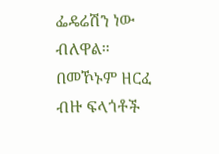ፌዴሬሽን ነው ብለዋል።
በመኾኑም ዘርፈ ብዙ ፍላጎቶች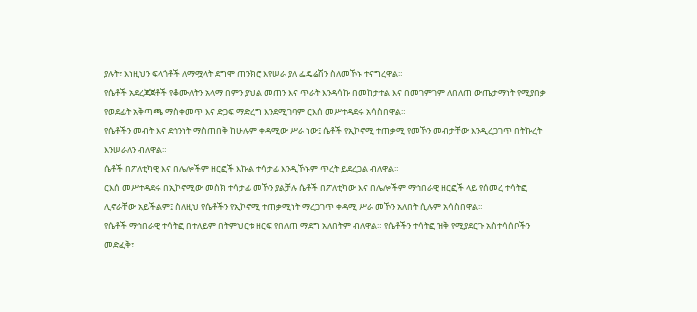ያሉት፣ እነዚህን ፍላጎቶች ለማሟላት ደግሞ ጠንክሮ እየሠራ ያለ ፌዴሬሽን ስለመኾኑ ተናግረዋል።
የሴቶች አደረጃጀቶች የቆሙለትን አላማ በምን ያህል መጠን እና ጥራት እንዳሳኩ በመከታተል እና በመገምገም ለበለጠ ውጤታማነት የሚያበቃ የወደፊት አቅጣጫ ማስቀመጥ እና ድጋፍ ማድረግ እንደሚገባም ርእሰ መሥተዳደሩ አሳስበዋል።
የሴቶችን መብት እና ደኅንነት ማስጠበቅ ከሁሉም ቀዳሚው ሥራ ነው፤ ሴቶች የኢኮኖሚ ተጠቃሚ የመኾን መብታቸው እንዲረጋገጥ በትኩረት እንሠራለን ብለዋል።
ሴቶች በፖለቲካዊ እና በሌሎችም ዘርፎች እኩል ተሳታፊ እንዲኾኑም ጥረት ይደረጋል ብለዋል።
ርእሰ መሥተዳደሩ በኢኮኖሚው መስክ ተሳታፊ መኾን ያልቻሉ ሴቶች በፖለቲካው እና በሌሎችም ማኅበራዊ ዘርፎች ላይ የሰመረ ተሳትፎ ሊኖራቸው አይችልም፤ ስለዚህ የሴቶችን የኢኮኖሚ ተጠቃሚነት ማረጋገጥ ቀዳሚ ሥራ መኾን አለበት ሲሉም አሳስበዋል።
የሴቶች ማኅበራዊ ተሳትፎ በተለይም በትምህርቱ ዘርፍ የበለጠ ማደግ አለበትም ብለዋል። የሴቶችን ተሳትፎ ዝቅ የሚያደርጉ አስተሳሰቦችን መድፈቅ፣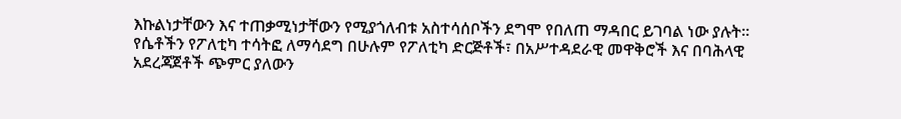እኩልነታቸውን እና ተጠቃሚነታቸውን የሚያጎለብቱ አስተሳሰቦችን ደግሞ የበለጠ ማዳበር ይገባል ነው ያሉት።
የሴቶችን የፖለቲካ ተሳትፎ ለማሳደግ በሁሉም የፖለቲካ ድርጅቶች፣ በአሥተዳደራዊ መዋቅሮች እና በባሕላዊ አደረጃጀቶች ጭምር ያለውን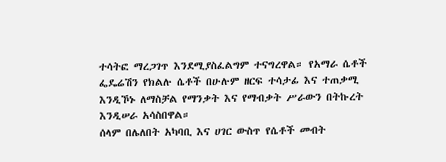ተሳትፎ ማረጋገጥ እንደሚያስፈልግም ተናግረዋል። የአማራ ሴቶች ፌዴሬሽን የክልሉ ሴቶች በሁሉም ዘርፍ ተሳታፊ እና ተጠቃሚ እንዲኾኑ ለማስቻል የማንቃት እና የማብቃት ሥራውን በትኩረት እንዲሠራ አሳስበዋል።
ሰላም በሌለበት አካባቢ እና ሀገር ውስጥ የሴቶች መብት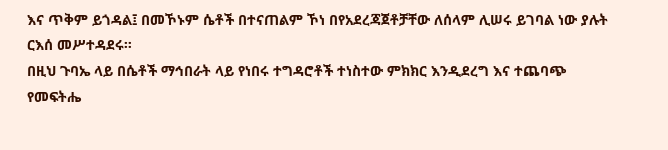እና ጥቅም ይጎዳል፤ በመኾኑም ሴቶች በተናጠልም ኾነ በየአደረጃጀቶቻቸው ለሰላም ሊሠሩ ይገባል ነው ያሉት ርእሰ መሥተዳደሩ።
በዚህ ጉባኤ ላይ በሴቶች ማኅበራት ላይ የነበሩ ተግዳሮቶች ተነስተው ምክክር እንዲደረግ እና ተጨባጭ የመፍትሔ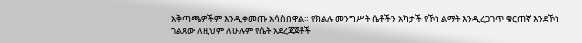አቅጣጫዎችም እንዲቀመጡ አሳስበዋል። የክልሉ መንግሥት ሴቶችን አካታች የኾነ ልማት እንዲረጋገጥ ቁርጠኛ እንደኾነ ገልጸው ለዚህም ለሁሉም የሴት አደረጃጀቶች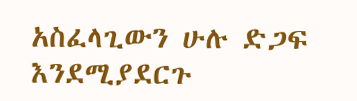አስፈላጊውን ሁሉ ድጋፍ እንደሚያደርጉ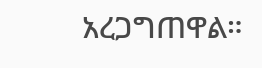አረጋግጠዋል።